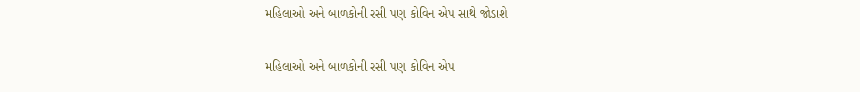મહિલાઓ અને બાળકોની રસી પણ કોવિન એપ સાથે જોડાશે

મહિલાઓ અને બાળકોની રસી પણ કોવિન એપ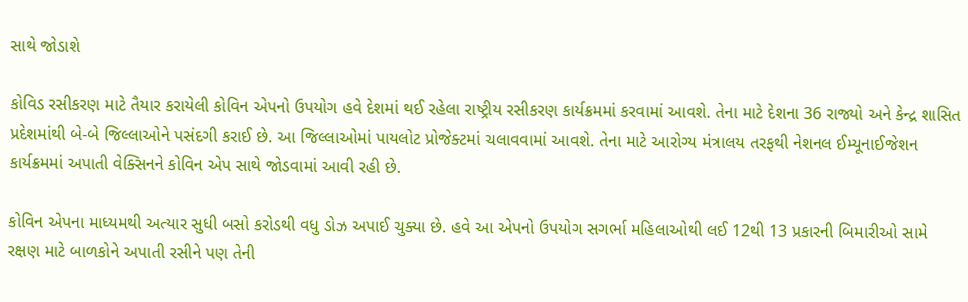સાથે જોડાશે

કોવિડ રસીકરણ માટે તૈયાર કરાયેલી કોવિન એપનો ઉપયોગ હવે દેશમાં થઈ રહેલા રાષ્ટ્રીય રસીકરણ કાર્યક્રમમાં કરવામાં આવશે. તેના માટે દેશના 36 રાજ્યો અને કેન્દ્ર શાસિત પ્રદેશમાંથી બે-બે જિલ્લાઓને પસંદગી કરાઈ છે. આ જિલ્લાઓમાં પાયલોટ પ્રોજેક્ટમાં ચલાવવામાં આવશે. તેના માટે આરોગ્ય મંત્રાલય તરફથી નેશનલ ઈમ્યૂનાઈજેશન કાર્યક્રમમાં અપાતી વેક્સિનને કોવિન એપ સાથે જોડવામાં આવી રહી છે.

કોવિન એપના માધ્યમથી અત્યાર સુધી બસો કરોડથી વધુ ડોઝ અપાઈ ચુક્યા છે. હવે આ એપનો ઉપયોગ સગર્ભા મહિલાઓથી લઈ 12થી 13 પ્રકારની બિમારીઓ સામે રક્ષણ માટે બાળકોને અપાતી રસીને પણ તેની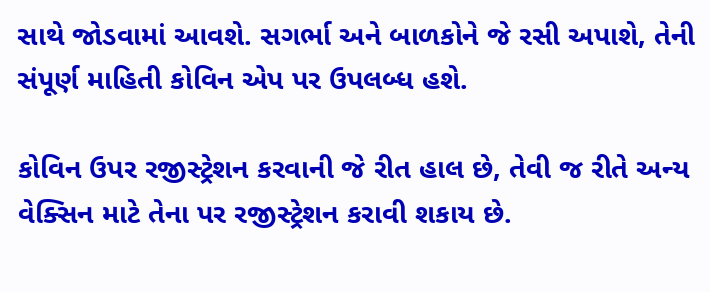સાથે જોડવામાં આવશે. સગર્ભા અને બાળકોને જે રસી અપાશે, તેની સંપૂર્ણ માહિતી કોવિન એપ પર ઉપલબ્ધ હશે.

કોવિન ઉપર રજીસ્ટ્રેશન કરવાની જે રીત હાલ છે, તેવી જ રીતે અન્ય વેક્સિન માટે તેના પર રજીસ્ટ્રેશન કરાવી શકાય છે.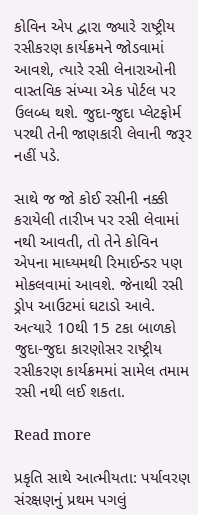કોવિન એપ દ્વારા જ્યારે રાષ્ટ્રીય રસીકરણ કાર્યક્રમને જોડવામાં આવશે, ત્યારે રસી લેનારાઓની વાસ્તવિક સંખ્યા એક પોર્ટલ પર ઉલબ્ધ થશે. જુદા-જુદા પ્લેટફોર્મ પરથી તેની જાણકારી લેવાની જરૂર નહીં પડે.

સાથે જ જો કોઈ રસીની નક્કી કરાયેલી તારીખ પર રસી લેવામાં નથી આવતી, તો તેને કોવિન એપના માધ્યમથી રિમાઈન્ડર પણ મોકલવામાં આવશે. જેનાથી રસી ડ્રોપ આઉટમાં ઘટાડો આવે. અત્યારે 10થી 15 ટકા બાળકો જુદા-જુદા કારણોસર રાષ્ટ્રીય રસીકરણ કાર્યક્રમમાં સામેલ તમામ રસી નથી લઈ શકતા.

Read more

પ્રકૃતિ સાથે આત્મીયતા: પર્યાવરણ સંરક્ષણનું પ્રથમ પગલું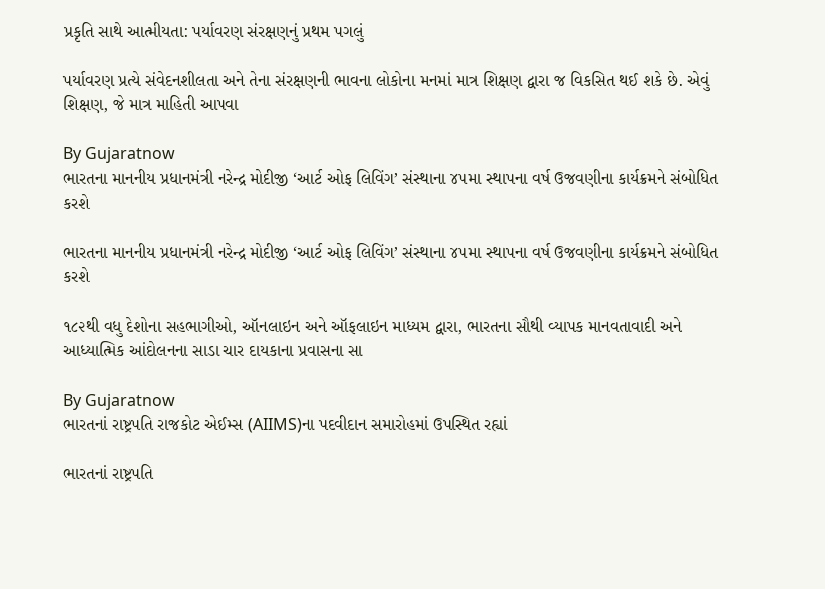પ્રકૃતિ સાથે આત્મીયતા: પર્યાવરણ સંરક્ષણનું પ્રથમ પગલું

પર્યાવરણ પ્રત્યે સંવેદનશીલતા અને તેના સંરક્ષણની ભાવના લોકોના મનમાં માત્ર શિક્ષણ દ્વારા જ વિકસિત થઈ શકે છે. એવું શિક્ષણ, જે માત્ર માહિતી આપવા

By Gujaratnow
ભારતના માનનીય પ્રધાનમંત્રી નરેન્દ્ર મોદીજી ‘આર્ટ ઓફ લિવિંગ’ સંસ્થાના ૪૫મા સ્થાપના વર્ષ ઉજવણીના કાર્યક્રમને સંબોધિત કરશે

ભારતના માનનીય પ્રધાનમંત્રી નરેન્દ્ર મોદીજી ‘આર્ટ ઓફ લિવિંગ’ સંસ્થાના ૪૫મા સ્થાપના વર્ષ ઉજવણીના કાર્યક્રમને સંબોધિત કરશે

૧૮૨થી વધુ દેશોના સહભાગીઓ, ઑનલાઇન અને ઑફલાઇન માધ્યમ દ્વારા, ભારતના સૌથી વ્યાપક માનવતાવાદી અને આધ્યાત્મિક આંદોલનના સાડા ચાર દાયકાના પ્રવાસના સા

By Gujaratnow
ભારતનાં રાષ્ટ્રપતિ રાજકોટ એઈમ્સ (AIIMS)ના પદવીદાન સમારોહમાં ઉપસ્થિત રહ્યાં

ભારતનાં રાષ્ટ્રપતિ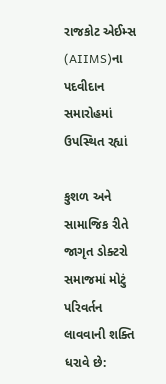રાજકોટ એઈમ્સ (AIIMS)ના પદવીદાન સમારોહમાં ઉપસ્થિત રહ્યાં

કુશળ અને સામાજિક રીતે જાગૃત ડોક્ટરો સમાજમાં મોટું પરિવર્તન લાવવાની શક્તિ ધરાવે છે: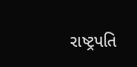રાષ્ટ્રપતિ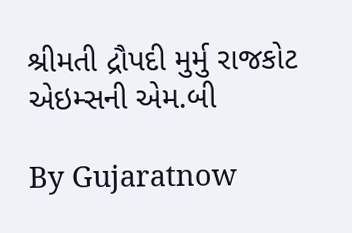શ્રીમતી દ્રૌપદી મુર્મુ રાજકોટ એઇમ્સની એમ.બી

By Gujaratnow